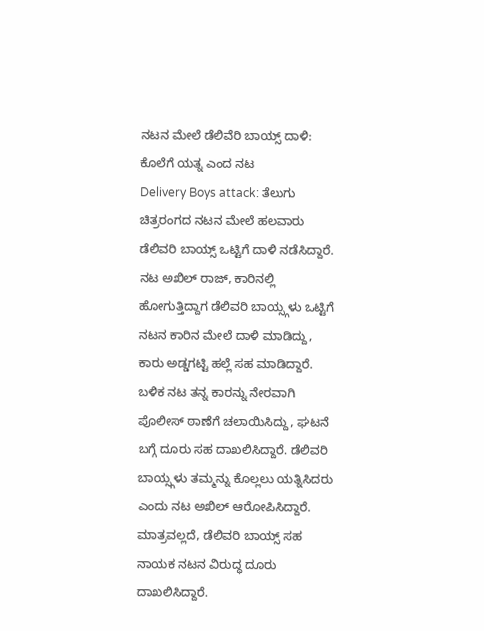ನಟನ ಮೇಲೆ ಡೆಲಿವೆರಿ ಬಾಯ್ಸ್ ದಾಳಿ: ಕೊಲೆಗೆ ಯತ್ನ ಎಂದ ನಟ
Delivery Boys attack: ತೆಲುಗು ಚಿತ್ರರಂಗದ ನಟನ ಮೇಲೆ ಹಲವಾರು ಡೆಲಿವರಿ ಬಾಯ್ಸ್ ಒಟ್ಟಿಗೆ ದಾಳಿ ನಡೆಸಿದ್ದಾರೆ. ನಟ ಅಖಿಲ್ ರಾಜ್, ಕಾರಿನಲ್ಲಿ ಹೋಗುತ್ತಿದ್ದಾಗ ಡೆಲಿವರಿ ಬಾಯ್ಸ್ಗಳು ಒಟ್ಟಿಗೆ ನಟನ ಕಾರಿನ ಮೇಲೆ ದಾಳಿ ಮಾಡಿದ್ದು, ಕಾರು ಅಡ್ಡಗಟ್ಟಿ ಹಲ್ಲೆ ಸಹ ಮಾಡಿದ್ದಾರೆ. ಬಳಿಕ ನಟ ತನ್ನ ಕಾರನ್ನು ನೇರವಾಗಿ ಪೊಲೀಸ್ ಠಾಣೆಗೆ ಚಲಾಯಿಸಿದ್ದು, ಘಟನೆ ಬಗ್ಗೆ ದೂರು ಸಹ ದಾಖಲಿಸಿದ್ದಾರೆ. ಡೆಲಿವರಿ ಬಾಯ್ಸ್ಗಳು ತಮ್ಮನ್ನು ಕೊಲ್ಲಲು ಯತ್ನಿಸಿದರು ಎಂದು ನಟ ಅಖಿಲ್ ಆರೋಪಿಸಿದ್ದಾರೆ. ಮಾತ್ರವಲ್ಲದೆ, ಡೆಲಿವರಿ ಬಾಯ್ಸ್ ಸಹ ನಾಯಕ ನಟನ ವಿರುದ್ಧ ದೂರು ದಾಖಲಿಸಿದ್ದಾರೆ.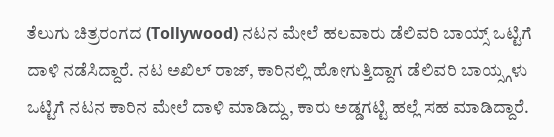ತೆಲುಗು ಚಿತ್ರರಂಗದ (Tollywood) ನಟನ ಮೇಲೆ ಹಲವಾರು ಡೆಲಿವರಿ ಬಾಯ್ಸ್ ಒಟ್ಟಿಗೆ ದಾಳಿ ನಡೆಸಿದ್ದಾರೆ. ನಟ ಅಖಿಲ್ ರಾಜ್, ಕಾರಿನಲ್ಲಿ ಹೋಗುತ್ತಿದ್ದಾಗ ಡೆಲಿವರಿ ಬಾಯ್ಸ್ಗಳು ಒಟ್ಟಿಗೆ ನಟನ ಕಾರಿನ ಮೇಲೆ ದಾಳಿ ಮಾಡಿದ್ದು, ಕಾರು ಅಡ್ಡಗಟ್ಟಿ ಹಲ್ಲೆ ಸಹ ಮಾಡಿದ್ದಾರೆ.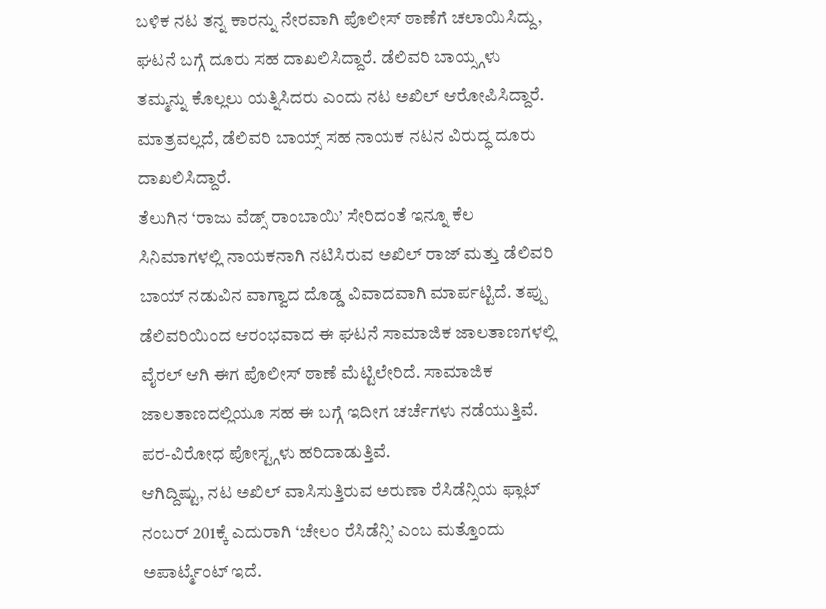ಬಳಿಕ ನಟ ತನ್ನ ಕಾರನ್ನು ನೇರವಾಗಿ ಪೊಲೀಸ್ ಠಾಣೆಗೆ ಚಲಾಯಿಸಿದ್ದು, ಘಟನೆ ಬಗ್ಗೆ ದೂರು ಸಹ ದಾಖಲಿಸಿದ್ದಾರೆ. ಡೆಲಿವರಿ ಬಾಯ್ಸ್ಗಳು ತಮ್ಮನ್ನು ಕೊಲ್ಲಲು ಯತ್ನಿಸಿದರು ಎಂದು ನಟ ಅಖಿಲ್ ಆರೋಪಿಸಿದ್ದಾರೆ. ಮಾತ್ರವಲ್ಲದೆ, ಡೆಲಿವರಿ ಬಾಯ್ಸ್ ಸಹ ನಾಯಕ ನಟನ ವಿರುದ್ಧ ದೂರು ದಾಖಲಿಸಿದ್ದಾರೆ.
ತೆಲುಗಿನ ‘ರಾಜು ವೆಡ್ಸ್ ರಾಂಬಾಯಿ’ ಸೇರಿದಂತೆ ಇನ್ನೂ ಕೆಲ ಸಿನಿಮಾಗಳಲ್ಲಿ ನಾಯಕನಾಗಿ ನಟಿಸಿರುವ ಅಖಿಲ್ ರಾಜ್ ಮತ್ತು ಡೆಲಿವರಿ ಬಾಯ್ ನಡುವಿನ ವಾಗ್ವಾದ ದೊಡ್ಡ ವಿವಾದವಾಗಿ ಮಾರ್ಪಟ್ಟಿದೆ. ತಪ್ಪು ಡೆಲಿವರಿಯಿಂದ ಆರಂಭವಾದ ಈ ಘಟನೆ ಸಾಮಾಜಿಕ ಜಾಲತಾಣಗಳಲ್ಲಿ ವೈರಲ್ ಆಗಿ ಈಗ ಪೊಲೀಸ್ ಠಾಣೆ ಮೆಟ್ಟಿಲೇರಿದೆ. ಸಾಮಾಜಿಕ ಜಾಲತಾಣದಲ್ಲಿಯೂ ಸಹ ಈ ಬಗ್ಗೆ ಇದೀಗ ಚರ್ಚೆಗಳು ನಡೆಯುತ್ತಿವೆ. ಪರ-ವಿರೋಧ ಪೋಸ್ಟ್ಗಳು ಹರಿದಾಡುತ್ತಿವೆ.
ಆಗಿದ್ದಿಷ್ಟು, ನಟ ಅಖಿಲ್ ವಾಸಿಸುತ್ತಿರುವ ಅರುಣಾ ರೆಸಿಡೆನ್ಸಿಯ ಫ್ಲಾಟ್ ನಂಬರ್ 201ಕ್ಕೆ ಎದುರಾಗಿ ‘ಚೇಲಂ ರೆಸಿಡೆನ್ಸಿ’ ಎಂಬ ಮತ್ತೊಂದು ಅಪಾರ್ಟ್ಮೆಂಟ್ ಇದೆ.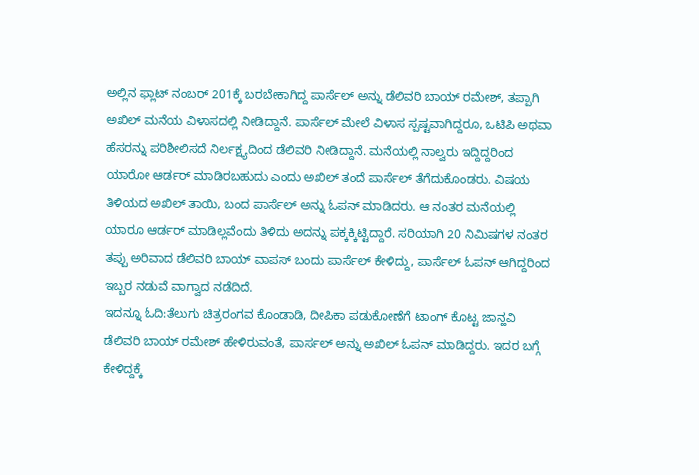ಅಲ್ಲಿನ ಫ್ಲಾಟ್ ನಂಬರ್ 201ಕ್ಕೆ ಬರಬೇಕಾಗಿದ್ದ ಪಾರ್ಸೆಲ್ ಅನ್ನು ಡೆಲಿವರಿ ಬಾಯ್ ರಮೇಶ್, ತಪ್ಪಾಗಿ ಅಖಿಲ್ ಮನೆಯ ವಿಳಾಸದಲ್ಲಿ ನೀಡಿದ್ದಾನೆ. ಪಾರ್ಸೆಲ್ ಮೇಲೆ ವಿಳಾಸ ಸ್ಪಷ್ಟವಾಗಿದ್ದರೂ, ಒಟಿಪಿ ಅಥವಾ ಹೆಸರನ್ನು ಪರಿಶೀಲಿಸದೆ ನಿರ್ಲಕ್ಷ್ಯದಿಂದ ಡೆಲಿವರಿ ನೀಡಿದ್ದಾನೆ. ಮನೆಯಲ್ಲಿ ನಾಲ್ವರು ಇದ್ದಿದ್ದರಿಂದ ಯಾರೋ ಆರ್ಡರ್ ಮಾಡಿರಬಹುದು ಎಂದು ಅಖಿಲ್ ತಂದೆ ಪಾರ್ಸೆಲ್ ತೆಗೆದುಕೊಂಡರು. ವಿಷಯ ತಿಳಿಯದ ಅಖಿಲ್ ತಾಯಿ, ಬಂದ ಪಾರ್ಸೆಲ್ ಅನ್ನು ಓಪನ್ ಮಾಡಿದರು. ಆ ನಂತರ ಮನೆಯಲ್ಲಿ ಯಾರೂ ಆರ್ಡರ್ ಮಾಡಿಲ್ಲವೆಂದು ತಿಳಿದು ಅದನ್ನು ಪಕ್ಕಕ್ಕಿಟ್ಟಿದ್ದಾರೆ. ಸರಿಯಾಗಿ 20 ನಿಮಿಷಗಳ ನಂತರ ತಪ್ಪು ಅರಿವಾದ ಡೆಲಿವರಿ ಬಾಯ್ ವಾಪಸ್ ಬಂದು ಪಾರ್ಸೆಲ್ ಕೇಳಿದ್ದು, ಪಾರ್ಸೆಲ್ ಓಪನ್ ಆಗಿದ್ದರಿಂದ ಇಬ್ಬರ ನಡುವೆ ವಾಗ್ವಾದ ನಡೆದಿದೆ.
ಇದನ್ನೂ ಓದಿ:ತೆಲುಗು ಚಿತ್ರರಂಗವ ಕೊಂಡಾಡಿ, ದೀಪಿಕಾ ಪಡುಕೋಣೆಗೆ ಟಾಂಗ್ ಕೊಟ್ಟ ಜಾನ್ಹವಿ
ಡೆಲಿವರಿ ಬಾಯ್ ರಮೇಶ್ ಹೇಳಿರುವಂತೆ, ಪಾರ್ಸಲ್ ಅನ್ನು ಅಖಿಲ್ ಓಪನ್ ಮಾಡಿದ್ದರು. ಇದರ ಬಗ್ಗೆ ಕೇಳಿದ್ದಕ್ಕೆ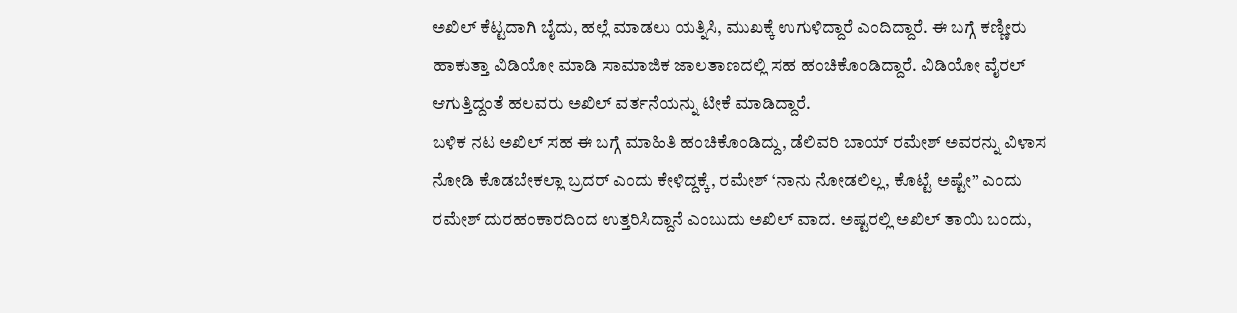ಅಖಿಲ್ ಕೆಟ್ಟದಾಗಿ ಬೈದು, ಹಲ್ಲೆ ಮಾಡಲು ಯತ್ನಿಸಿ, ಮುಖಕ್ಕೆ ಉಗುಳಿದ್ದಾರೆ ಎಂದಿದ್ದಾರೆ. ಈ ಬಗ್ಗೆ ಕಣ್ಣೀರು ಹಾಕುತ್ತಾ ವಿಡಿಯೋ ಮಾಡಿ ಸಾಮಾಜಿಕ ಜಾಲತಾಣದಲ್ಲಿ ಸಹ ಹಂಚಿಕೊಂಡಿದ್ದಾರೆ. ವಿಡಿಯೋ ವೈರಲ್ ಆಗುತ್ತಿದ್ದಂತೆ ಹಲವರು ಅಖಿಲ್ ವರ್ತನೆಯನ್ನು ಟೀಕೆ ಮಾಡಿದ್ದಾರೆ.
ಬಳಿಕ ನಟ ಅಖಿಲ್ ಸಹ ಈ ಬಗ್ಗೆ ಮಾಹಿತಿ ಹಂಚಿಕೊಂಡಿದ್ದು, ಡೆಲಿವರಿ ಬಾಯ್ ರಮೇಶ್ ಅವರನ್ನು ವಿಳಾಸ ನೋಡಿ ಕೊಡಬೇಕಲ್ಲಾ ಬ್ರದರ್ ಎಂದು ಕೇಳಿದ್ದಕ್ಕೆ, ರಮೇಶ್ ‘ನಾನು ನೋಡಲಿಲ್ಲ, ಕೊಟ್ಟೆ ಅಷ್ಟೇ” ಎಂದು ರಮೇಶ್ ದುರಹಂಕಾರದಿಂದ ಉತ್ತರಿಸಿದ್ದಾನೆ ಎಂಬುದು ಅಖಿಲ್ ವಾದ. ಅಷ್ಟರಲ್ಲಿ ಅಖಿಲ್ ತಾಯಿ ಬಂದು,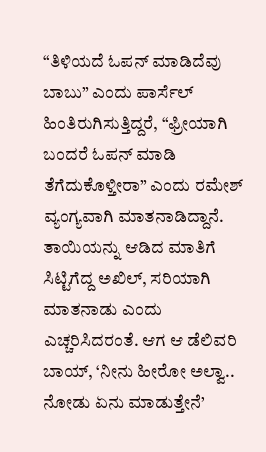“ತಿಳಿಯದೆ ಓಪನ್ ಮಾಡಿದೆವು ಬಾಬು” ಎಂದು ಪಾರ್ಸೆಲ್ ಹಿಂತಿರುಗಿಸುತ್ತಿದ್ದರೆ, “ಫ್ರೀಯಾಗಿ ಬಂದರೆ ಓಪನ್ ಮಾಡಿ ತೆಗೆದುಕೊಳ್ತೀರಾ” ಎಂದು ರಮೇಶ್ ವ್ಯಂಗ್ಯವಾಗಿ ಮಾತನಾಡಿದ್ದಾನೆ. ತಾಯಿಯನ್ನು ಆಡಿದ ಮಾತಿಗೆ ಸಿಟ್ಟಿಗೆದ್ದ ಅಖಿಲ್, ಸರಿಯಾಗಿ ಮಾತನಾಡು ಎಂದು ಎಚ್ಚರಿಸಿದರಂತೆ. ಆಗ ಆ ಡೆಲಿವರಿ ಬಾಯ್, ‘ನೀನು ಹೀರೋ ಅಲ್ವಾ.. ನೋಡು ಏನು ಮಾಡುತ್ತೇನೆ’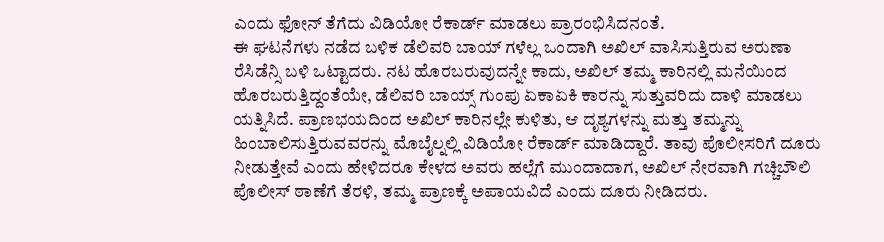ಎಂದು ಫೋನ್ ತೆಗೆದು ವಿಡಿಯೋ ರೆಕಾರ್ಡ್ ಮಾಡಲು ಪ್ರಾರಂಭಿಸಿದನಂತೆ.
ಈ ಘಟನೆಗಳು ನಡೆದ ಬಳಿಕ ಡೆಲಿವರಿ ಬಾಯ್ ಗಳೆಲ್ಲ ಒಂದಾಗಿ ಅಖಿಲ್ ವಾಸಿಸುತ್ತಿರುವ ಅರುಣಾ ರೆಸಿಡೆನ್ಸಿ ಬಳಿ ಒಟ್ಟಾದರು. ನಟ ಹೊರಬರುವುದನ್ನೇ ಕಾದು, ಅಖಿಲ್ ತಮ್ಮ ಕಾರಿನಲ್ಲಿ ಮನೆಯಿಂದ ಹೊರಬರುತ್ತಿದ್ದಂತೆಯೇ, ಡೆಲಿವರಿ ಬಾಯ್ಸ್ ಗುಂಪು ಏಕಾಏಕಿ ಕಾರನ್ನು ಸುತ್ತುವರಿದು ದಾಳಿ ಮಾಡಲು ಯತ್ನಿಸಿದೆ. ಪ್ರಾಣಭಯದಿಂದ ಅಖಿಲ್ ಕಾರಿನಲ್ಲೇ ಕುಳಿತು, ಆ ದೃಶ್ಯಗಳನ್ನು ಮತ್ತು ತಮ್ಮನ್ನು ಹಿಂಬಾಲಿಸುತ್ತಿರುವವರನ್ನು ಮೊಬೈಲ್ನಲ್ಲಿ ವಿಡಿಯೋ ರೆಕಾರ್ಡ್ ಮಾಡಿದ್ದಾರೆ. ತಾವು ಪೊಲೀಸರಿಗೆ ದೂರು ನೀಡುತ್ತೇವೆ ಎಂದು ಹೇಳಿದರೂ ಕೇಳದ ಅವರು ಹಲ್ಲೆಗೆ ಮುಂದಾದಾಗ, ಅಖಿಲ್ ನೇರವಾಗಿ ಗಚ್ಚಿಬೌಲಿ ಪೊಲೀಸ್ ಠಾಣೆಗೆ ತೆರಳಿ, ತಮ್ಮ ಪ್ರಾಣಕ್ಕೆ ಅಪಾಯವಿದೆ ಎಂದು ದೂರು ನೀಡಿದರು.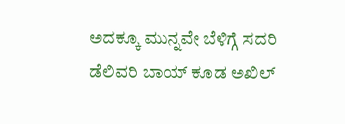ಅದಕ್ಕೂ ಮುನ್ನವೇ ಬೆಳಿಗ್ಗೆ ಸದರಿ ಡೆಲಿವರಿ ಬಾಯ್ ಕೂಡ ಅಖಿಲ್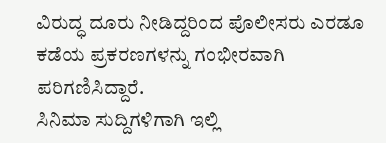ವಿರುದ್ಧ ದೂರು ನೀಡಿದ್ದರಿಂದ ಪೊಲೀಸರು ಎರಡೂ ಕಡೆಯ ಪ್ರಕರಣಗಳನ್ನು ಗಂಭೀರವಾಗಿ ಪರಿಗಣಿಸಿದ್ದಾರೆ.
ಸಿನಿಮಾ ಸುದ್ದಿಗಳಿಗಾಗಿ ಇಲ್ಲಿ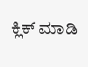ಕ್ಲಿಕ್ ಮಾಡಿ